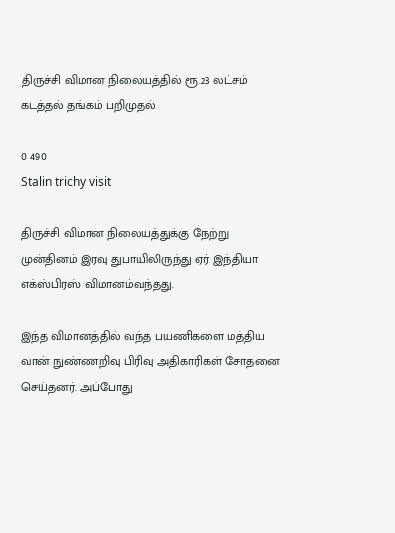திருச்சி விமான நிலையத்தில் ரூ.23 லட்சம் கடத்தல் தங்கம் பறிமுதல்

0 490
Stalin trichy visit

திருச்சி விமான நிலையத்துக்கு நேற்று முன்தினம் இரவு துபாயிலிருந்து ஏர் இந்தியா எக்ஸ்பிரஸ் விமானம்வந்தது.

இந்த விமானத்தில் வந்த பயணிகளை மத்திய வான் நுண்ணறிவு பிரிவு அதிகாரிகள் சோதனை செய்தனர். அப்போது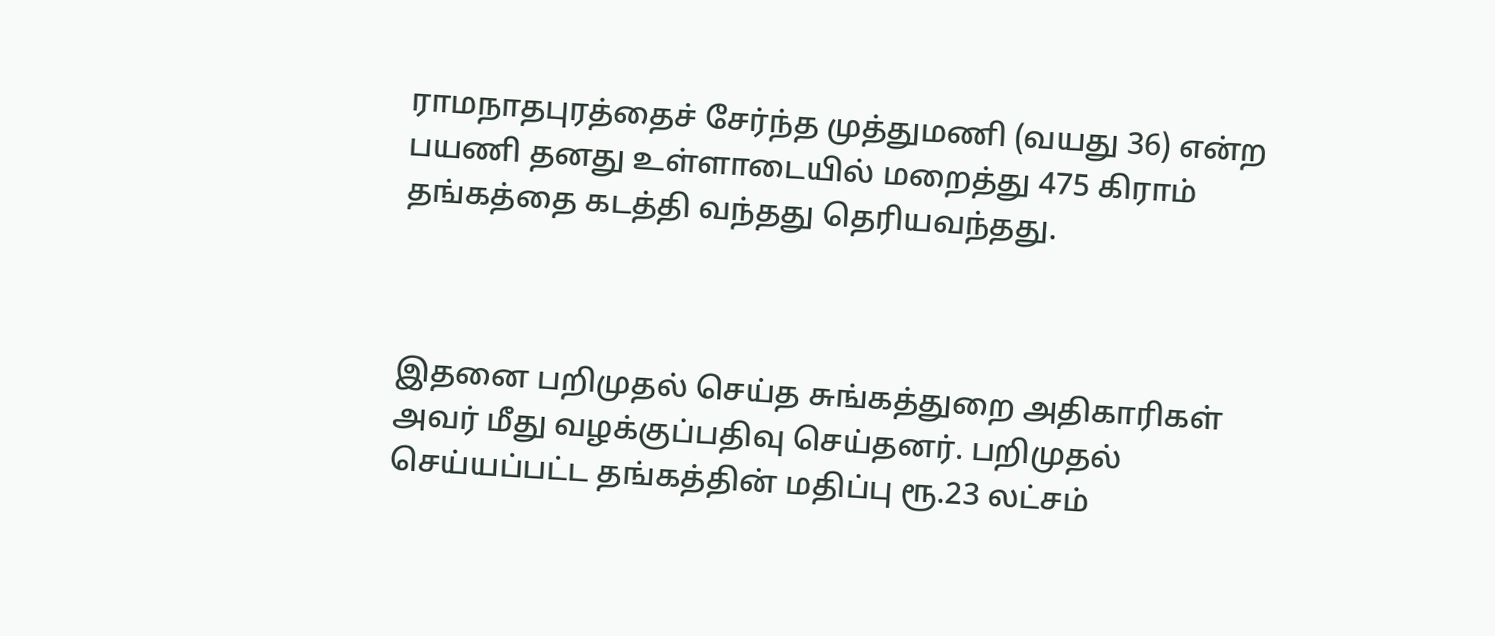ராமநாதபுரத்தைச் சேர்ந்த முத்துமணி (வயது 36) என்ற பயணி தனது உள்ளாடையில் மறைத்து 475 கிராம் தங்கத்தை கடத்தி வந்தது தெரியவந்தது.



இதனை பறிமுதல் செய்த சுங்கத்துறை அதிகாரிகள் அவர் மீது வழக்குப்பதிவு செய்தனர். பறிமுதல் செய்யப்பட்ட தங்கத்தின் மதிப்பு ரூ.23 லட்சம்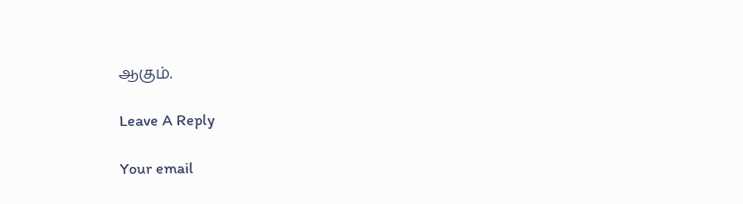ஆகும்.

Leave A Reply

Your email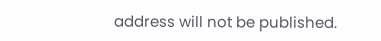address will not be published.